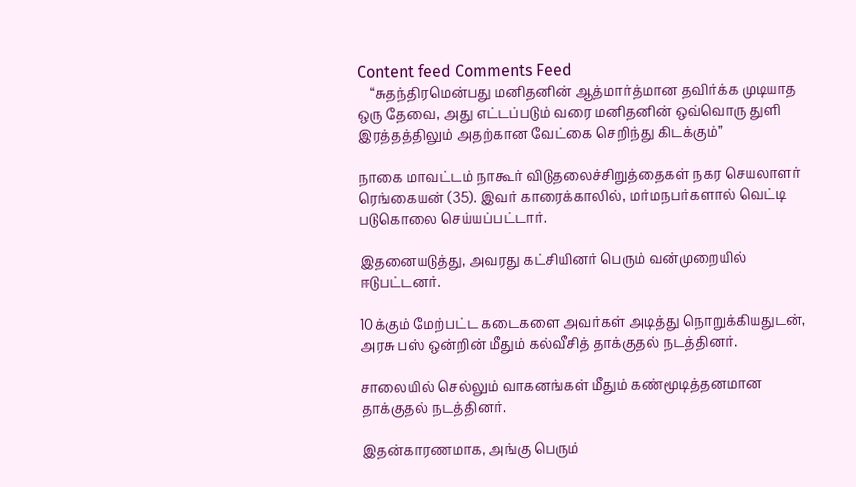Content feed Comments Feed
    “சுதந்திரமென்பது மனிதனின் ஆத்மார்த்மான தவிர்க்க முடியாத ஒரு தேவை, அது எட்டப்படும் வரை மனிதனின் ஒவ்வொரு துளி இரத்தத்திலும் அதற்கான வேட்கை செறிந்து கிடக்கும்”

நாகை மாவட்டம் நாகூர் விடுதலைச்சிறுத்தைகள் நகர செயலாளர் ரெங்கையன் (35). இவர் காரைக்காலில், மர்மநபர்களால் வெட்டி படுகொலை செய்யப்பட்டார்.

இதனையடுத்து, அவரது கட்சியினர் பெரும் வன்முறையில் ஈடுபட்டனர்.

10க்கும் மேற்பட்ட கடைகளை அவர்கள் அடித்து நொறுக்கியதுடன், அரசு பஸ் ஒன்றின் மீதும் கல்வீசித் தாக்குதல் நடத்தினர்.

சாலையில் செல்லும் வாகனங்கள் மீதும் கண்மூடித்தனமான தாக்குதல் நடத்தினர்.

இதன்காரணமாக, அங்கு பெரும்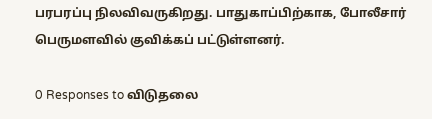பரபரப்பு நிலவிவருகிறது. பாதுகாப்பிற்காக, போலீசார் பெருமளவில் குவிக்கப் பட்டுள்ளனர்.

0 Responses to விடுதலை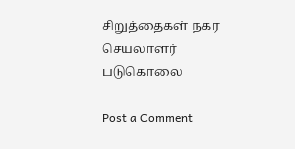சிறுத்தைகள் நகர செயலாளர் படுகொலை

Post a Comment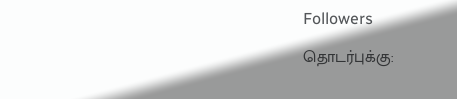Followers

தொடர்புக்கு: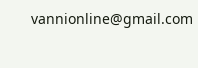vannionline@gmail.com